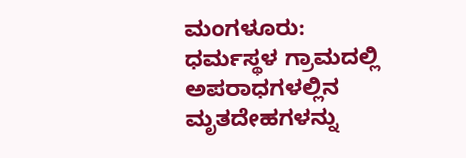ಮಂಗಳೂರು: ಧರ್ಮಸ್ಥಳ ಗ್ರಾಮದಲ್ಲಿ ಅಪರಾಧಗಳಲ್ಲಿನ ಮೃತದೇಹಗಳನ್ನು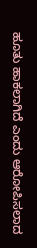ಹೂತು ಹಾಕಲಾಗಿದೆ ಎಂದು ಆರೋಪಿಸಲಾದ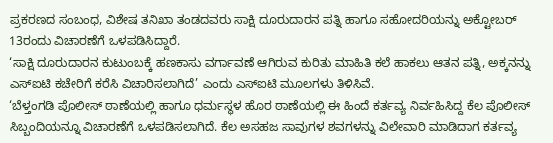ಪ್ರಕರಣದ ಸಂಬಂಧ, ವಿಶೇಷ ತನಿಖಾ ತಂಡದವರು ಸಾಕ್ಷಿ ದೂರುದಾರನ ಪತ್ನಿ ಹಾಗೂ ಸಹೋದರಿಯನ್ನು ಅಕ್ಟೋಬರ್ 13ರಂದು ವಿಚಾರಣೆಗೆ ಒಳಪಡಿಸಿದ್ದಾರೆ.
‘ಸಾಕ್ಷಿ ದೂರುದಾರನ ಕುಟುಂಬಕ್ಕೆ ಹಣಕಾಸು ವರ್ಗಾವಣೆ ಆಗಿರುವ ಕುರಿತು ಮಾಹಿತಿ ಕಲೆ ಹಾಕಲು ಆತನ ಪತ್ನಿ, ಅಕ್ಕನನ್ನು ಎಸ್ಐಟಿ ಕಚೇರಿಗೆ ಕರೆಸಿ ವಿಚಾರಿಸಲಾಗಿದೆ’ ಎಂದು ಎಸ್ಐಟಿ ಮೂಲಗಳು ತಿಳಿಸಿವೆ.
‘ಬೆಳ್ತಂಗಡಿ ಪೊಲೀಸ್ ಠಾಣೆಯಲ್ಲಿ ಹಾಗೂ ಧರ್ಮಸ್ಥಳ ಹೊರ ಠಾಣೆಯಲ್ಲಿ ಈ ಹಿಂದೆ ಕರ್ತವ್ಯ ನಿರ್ವಹಿಸಿದ್ದ ಕೆಲ ಪೊಲೀಸ್ ಸಿಬ್ಬಂದಿಯನ್ನೂ ವಿಚಾರಣೆಗೆ ಒಳಪಡಿಸಲಾಗಿದೆ. ಕೆಲ ಅಸಹಜ ಸಾವುಗಳ ಶವಗಳನ್ನು ವಿಲೇವಾರಿ ಮಾಡಿದಾಗ ಕರ್ತವ್ಯ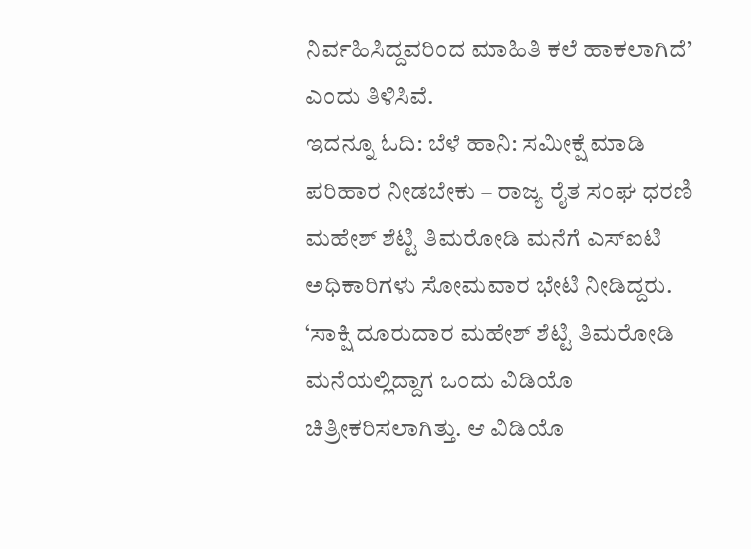ನಿರ್ವಹಿಸಿದ್ದವರಿಂದ ಮಾಹಿತಿ ಕಲೆ ಹಾಕಲಾಗಿದೆ’ ಎಂದು ತಿಳಿಸಿವೆ.
ಇದನ್ನೂ ಓದಿ: ಬೆಳೆ ಹಾನಿ: ಸಮೀಕ್ಷೆ ಮಾಡಿ ಪರಿಹಾರ ನೀಡಬೇಕು – ರಾಜ್ಯ ರೈತ ಸಂಘ ಧರಣಿ
ಮಹೇಶ್ ಶೆಟ್ಟಿ ತಿಮರೋಡಿ ಮನೆಗೆ ಎಸ್ಐಟಿ ಅಧಿಕಾರಿಗಳು ಸೋಮವಾರ ಭೇಟಿ ನೀಡಿದ್ದರು.
‘ಸಾಕ್ಷಿ ದೂರುದಾರ ಮಹೇಶ್ ಶೆಟ್ಟಿ ತಿಮರೋಡಿ ಮನೆಯಲ್ಲಿದ್ದಾಗ ಒಂದು ವಿಡಿಯೊ ಚಿತ್ರೀಕರಿಸಲಾಗಿತ್ತು. ಆ ವಿಡಿಯೊ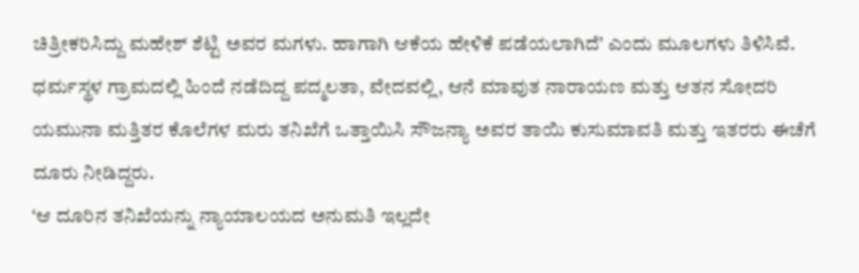ಚಿತ್ರೀಕರಿಸಿದ್ದು ಮಹೇಶ್ ಶೆಟ್ಟಿ ಅವರ ಮಗಳು. ಹಾಗಾಗಿ ಆಕೆಯ ಹೇಳಿಕೆ ಪಡೆಯಲಾಗಿದೆ’ ಎಂದು ಮೂಲಗಳು ತಿಳಿಸಿವೆ.
ಧರ್ಮಸ್ಥಳ ಗ್ರಾಮದಲ್ಲಿ ಹಿಂದೆ ನಡೆದಿದ್ದ ಪದ್ಮಲತಾ, ವೇದವಲ್ಲಿ, ಆನೆ ಮಾವುತ ನಾರಾಯಣ ಮತ್ತು ಆತನ ಸೋದರಿ ಯಮುನಾ ಮತ್ತಿತರ ಕೊಲೆಗಳ ಮರು ತನಿಖೆಗೆ ಒತ್ತಾಯಿಸಿ ಸೌಜನ್ಯಾ ಅವರ ತಾಯಿ ಕುಸುಮಾವತಿ ಮತ್ತು ಇತರರು ಈಚೆಗೆ ದೂರು ನೀಡಿದ್ದರು.
‘ಆ ದೂರಿನ ತನಿಖೆಯನ್ನು ನ್ಯಾಯಾಲಯದ ಅನುಮತಿ ಇಲ್ಲದೇ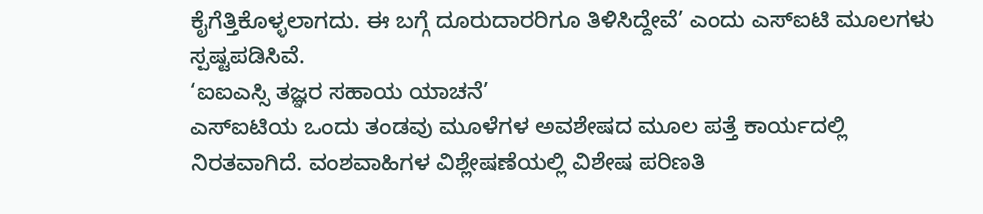ಕೈಗೆತ್ತಿಕೊಳ್ಳಲಾಗದು. ಈ ಬಗ್ಗೆ ದೂರುದಾರರಿಗೂ ತಿಳಿಸಿದ್ದೇವೆ’ ಎಂದು ಎಸ್ಐಟಿ ಮೂಲಗಳು ಸ್ಪಷ್ಟಪಡಿಸಿವೆ.
‘ಐಐಎಸ್ಸಿ ತಜ್ಞರ ಸಹಾಯ ಯಾಚನೆ’
ಎಸ್ಐಟಿಯ ಒಂದು ತಂಡವು ಮೂಳೆಗಳ ಅವಶೇಷದ ಮೂಲ ಪತ್ತೆ ಕಾರ್ಯದಲ್ಲಿ ನಿರತವಾಗಿದೆ. ವಂಶವಾಹಿಗಳ ವಿಶ್ಲೇಷಣೆಯಲ್ಲಿ ವಿಶೇಷ ಪರಿಣತಿ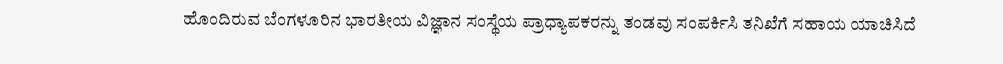ಹೊಂದಿರುವ ಬೆಂಗಳೂರಿನ ಭಾರತೀಯ ವಿಜ್ಞಾನ ಸಂಸ್ಥೆಯ ಪ್ರಾಧ್ಯಾಪಕರನ್ನು ತಂಡವು ಸಂಪರ್ಕಿಸಿ ತನಿಖೆಗೆ ಸಹಾಯ ಯಾಚಿಸಿದೆ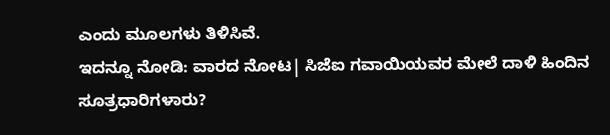ಎಂದು ಮೂಲಗಳು ತಿಳಿಸಿವೆ.
ಇದನ್ನೂ ನೋಡಿ: ವಾರದ ನೋಟ| ಸಿಜೆಐ ಗವಾಯಿಯವರ ಮೇಲೆ ದಾಳಿ ಹಿಂದಿನ ಸೂತ್ರಧಾರಿಗಳಾರು?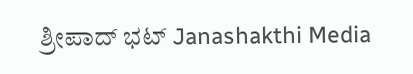ಶ್ರೀಪಾದ್ ಭಟ್ Janashakthi Media